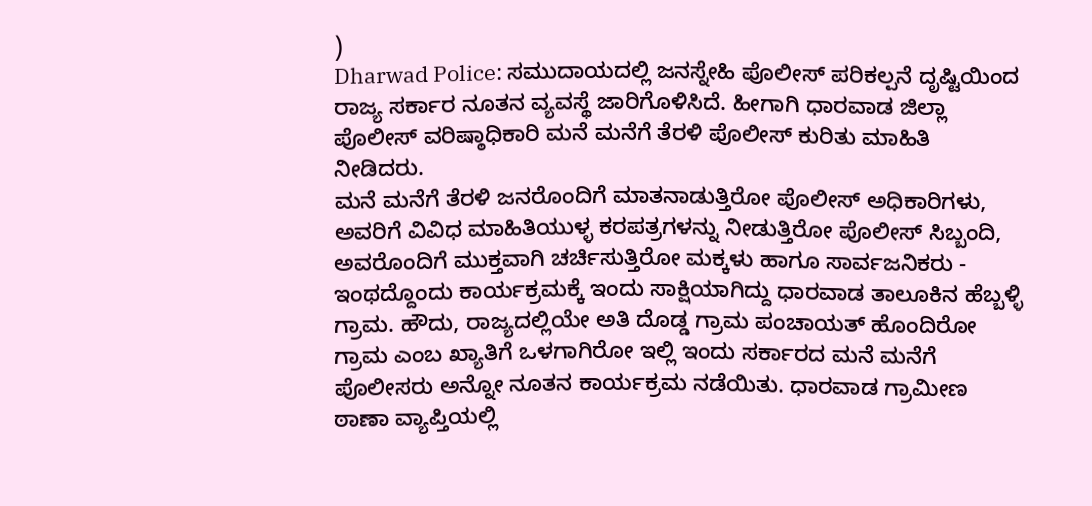)
Dharwad Police: ಸಮುದಾಯದಲ್ಲಿ ಜನಸ್ನೇಹಿ ಪೊಲೀಸ್ ಪರಿಕಲ್ಪನೆ ದೃಷ್ಟಿಯಿಂದ ರಾಜ್ಯ ಸರ್ಕಾರ ನೂತನ ವ್ಯವಸ್ಥೆ ಜಾರಿಗೊಳಿಸಿದೆ. ಹೀಗಾಗಿ ಧಾರವಾಡ ಜಿಲ್ಲಾ ಪೊಲೀಸ್ ವರಿಷ್ಠಾಧಿಕಾರಿ ಮನೆ ಮನೆಗೆ ತೆರಳಿ ಪೊಲೀಸ್ ಕುರಿತು ಮಾಹಿತಿ ನೀಡಿದರು.
ಮನೆ ಮನೆಗೆ ತೆರಳಿ ಜನರೊಂದಿಗೆ ಮಾತನಾಡುತ್ತಿರೋ ಪೊಲೀಸ್ ಅಧಿಕಾರಿಗಳು, ಅವರಿಗೆ ವಿವಿಧ ಮಾಹಿತಿಯುಳ್ಳ ಕರಪತ್ರಗಳನ್ನು ನೀಡುತ್ತಿರೋ ಪೊಲೀಸ್ ಸಿಬ್ಬಂದಿ, ಅವರೊಂದಿಗೆ ಮುಕ್ತವಾಗಿ ಚರ್ಚಿಸುತ್ತಿರೋ ಮಕ್ಕಳು ಹಾಗೂ ಸಾರ್ವಜನಿಕರು - ಇಂಥದ್ದೊಂದು ಕಾರ್ಯಕ್ರಮಕ್ಕೆ ಇಂದು ಸಾಕ್ಷಿಯಾಗಿದ್ದು ಧಾರವಾಡ ತಾಲೂಕಿನ ಹೆಬ್ಬಳ್ಳಿ ಗ್ರಾಮ. ಹೌದು, ರಾಜ್ಯದಲ್ಲಿಯೇ ಅತಿ ದೊಡ್ಡ ಗ್ರಾಮ ಪಂಚಾಯತ್ ಹೊಂದಿರೋ ಗ್ರಾಮ ಎಂಬ ಖ್ಯಾತಿಗೆ ಒಳಗಾಗಿರೋ ಇಲ್ಲಿ ಇಂದು ಸರ್ಕಾರದ ಮನೆ ಮನೆಗೆ ಪೊಲೀಸರು ಅನ್ನೋ ನೂತನ ಕಾರ್ಯಕ್ರಮ ನಡೆಯಿತು. ಧಾರವಾಡ ಗ್ರಾಮೀಣ ಠಾಣಾ ವ್ಯಾಪ್ತಿಯಲ್ಲಿ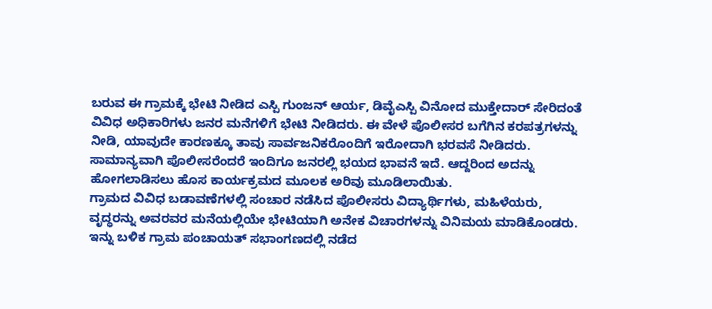ಬರುವ ಈ ಗ್ರಾಮಕ್ಕೆ ಭೇಟಿ ನೀಡಿದ ಎಸ್ಪಿ ಗುಂಜನ್ ಆರ್ಯ, ಡಿವೈಎಸ್ಪಿ ವಿನೋದ ಮುಕ್ತೇದಾರ್ ಸೇರಿದಂತೆ ವಿವಿಧ ಅಧಿಕಾರಿಗಳು ಜನರ ಮನೆಗಳಿಗೆ ಭೇಟಿ ನೀಡಿದರು. ಈ ವೇಳೆ ಪೊಲೀಸರ ಬಗೆಗಿನ ಕರಪತ್ರಗಳನ್ನು ನೀಡಿ, ಯಾವುದೇ ಕಾರಣಕ್ಕೂ ತಾವು ಸಾರ್ವಜನಿಕರೊಂದಿಗೆ ಇರೋದಾಗಿ ಭರವಸೆ ನೀಡಿದರು. ಸಾಮಾನ್ಯವಾಗಿ ಪೊಲೀಸರೆಂದರೆ ಇಂದಿಗೂ ಜನರಲ್ಲಿ ಭಯದ ಭಾವನೆ ಇದೆ. ಆದ್ದರಿಂದ ಅದನ್ನು ಹೋಗಲಾಡಿಸಲು ಹೊಸ ಕಾರ್ಯಕ್ರಮದ ಮೂಲಕ ಅರಿವು ಮೂಡಿಲಾಯಿತು.
ಗ್ರಾಮದ ವಿವಿಧ ಬಡಾವಣೆಗಳಲ್ಲಿ ಸಂಚಾರ ನಡೆಸಿದ ಪೊಲೀಸರು ವಿದ್ಯಾರ್ಥಿಗಳು, ಮಹಿಳೆಯರು, ವೃದ್ಧರನ್ನು ಅವರವರ ಮನೆಯಲ್ಲಿಯೇ ಭೇಟಿಯಾಗಿ ಅನೇಕ ವಿಚಾರಗಳನ್ನು ವಿನಿಮಯ ಮಾಡಿಕೊಂಡರು. ಇನ್ನು ಬಳಿಕ ಗ್ರಾಮ ಪಂಚಾಯತ್ ಸಭಾಂಗಣದಲ್ಲಿ ನಡೆದ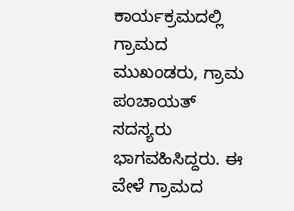ಕಾರ್ಯಕ್ರಮದಲ್ಲಿ ಗ್ರಾಮದ ಮುಖಂಡರು, ಗ್ರಾಮ ಪಂಚಾಯತ್ ಸದಸ್ಯರು ಭಾಗವಹಿಸಿದ್ದರು. ಈ ವೇಳೆ ಗ್ರಾಮದ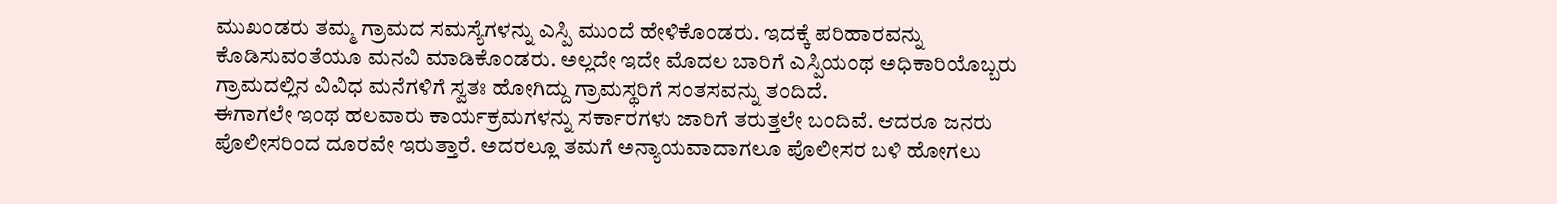ಮುಖಂಡರು ತಮ್ಮ ಗ್ರಾಮದ ಸಮಸ್ಯೆಗಳನ್ನು ಎಸ್ಪಿ ಮುಂದೆ ಹೇಳಿಕೊಂಡರು. ಇದಕ್ಕೆ ಪರಿಹಾರವನ್ನು ಕೊಡಿಸುವಂತೆಯೂ ಮನವಿ ಮಾಡಿಕೊಂಡರು. ಅಲ್ಲದೇ ಇದೇ ಮೊದಲ ಬಾರಿಗೆ ಎಸ್ಪಿಯಂಥ ಅಧಿಕಾರಿಯೊಬ್ಬರು ಗ್ರಾಮದಲ್ಲಿನ ವಿವಿಧ ಮನೆಗಳಿಗೆ ಸ್ವತಃ ಹೋಗಿದ್ದು ಗ್ರಾಮಸ್ಥರಿಗೆ ಸಂತಸವನ್ನು ತಂದಿದೆ.
ಈಗಾಗಲೇ ಇಂಥ ಹಲವಾರು ಕಾರ್ಯಕ್ರಮಗಳನ್ನು ಸರ್ಕಾರಗಳು ಜಾರಿಗೆ ತರುತ್ತಲೇ ಬಂದಿವೆ. ಆದರೂ ಜನರು ಪೊಲೀಸರಿಂದ ದೂರವೇ ಇರುತ್ತಾರೆ. ಅದರಲ್ಲೂ ತಮಗೆ ಅನ್ಯಾಯವಾದಾಗಲೂ ಪೊಲೀಸರ ಬಳಿ ಹೋಗಲು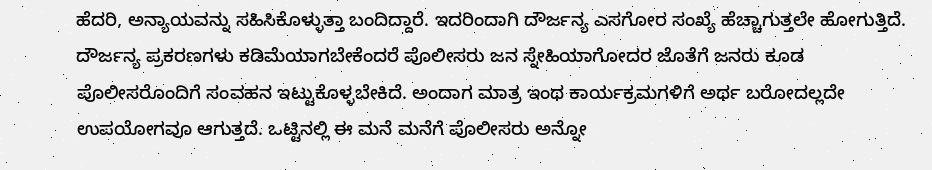ಹೆದರಿ, ಅನ್ಯಾಯವನ್ನು ಸಹಿಸಿಕೊಳ್ಳುತ್ತಾ ಬಂದಿದ್ದಾರೆ. ಇದರಿಂದಾಗಿ ದೌರ್ಜನ್ಯ ಎಸಗೋರ ಸಂಖ್ಯೆ ಹೆಚ್ಚಾಗುತ್ತಲೇ ಹೋಗುತ್ತಿದೆ. ದೌರ್ಜನ್ಯ ಪ್ರಕರಣಗಳು ಕಡಿಮೆಯಾಗಬೇಕೆಂದರೆ ಪೊಲೀಸರು ಜನ ಸ್ನೇಹಿಯಾಗೋದರ ಜೊತೆಗೆ ಜನರು ಕೂಡ ಪೊಲೀಸರೊಂದಿಗೆ ಸಂವಹನ ಇಟ್ಟುಕೊಳ್ಳಬೇಕಿದೆ. ಅಂದಾಗ ಮಾತ್ರ ಇಂಥ ಕಾರ್ಯಕ್ರಮಗಳಿಗೆ ಅರ್ಥ ಬರೋದಲ್ಲದೇ ಉಪಯೋಗವೂ ಆಗುತ್ತದೆ. ಒಟ್ಟಿನಲ್ಲಿ ಈ ಮನೆ ಮನೆಗೆ ಪೊಲೀಸರು ಅನ್ನೋ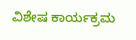ವಿಶೇಷ ಕಾರ್ಯಕ್ರಮ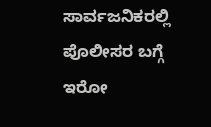ಸಾರ್ವಜನಿಕರಲ್ಲಿ ಪೊಲೀಸರ ಬಗ್ಗೆ ಇರೋ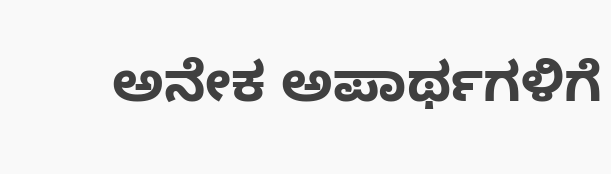ಅನೇಕ ಅಪಾರ್ಥಗಳಿಗೆ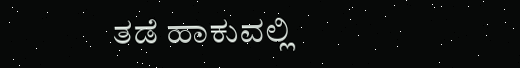ತಡೆ ಹಾಕುವಲ್ಲಿ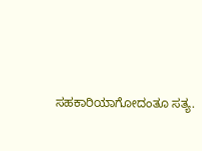ಸಹಕಾರಿಯಾಗೋದಂತೂ ಸತ್ಯ.